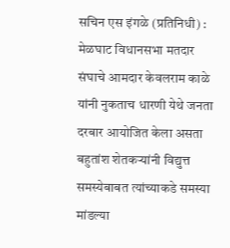सचिन एस इंगळे (प्रतिनिधी) : मेळघाट विधानसभा मतदार संघाचे आमदार केवलराम काळे यांनी नुकताच धारणी येथे जनता दरबार आयोजित केला असता बहुतांश शेतकऱ्यांनी विद्युत्त समस्येबाबत त्यांच्याकडे समस्या मांडल्या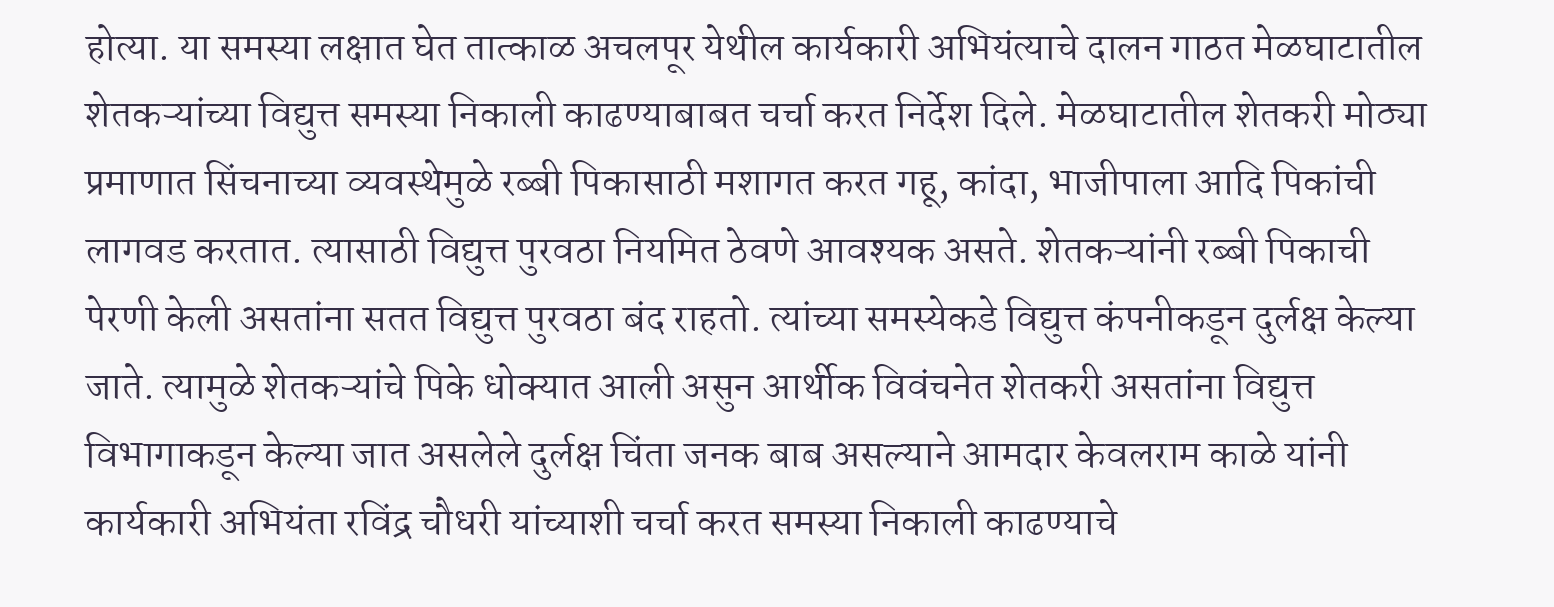होत्या. या समस्या लक्षात घेत तात्काळ अचलपूर येथील कार्यकारी अभियंत्याचे दालन गाठत मेळघाटातील शेतकऱ्यांच्या विद्युत्त समस्या निकाली काढण्याबाबत चर्चा करत निर्देश दिले. मेळघाटातील शेतकरी मोठ्या प्रमाणात सिंचनाच्या व्यवस्थेमुळे रब्बी पिकासाठी मशागत करत गहू, कांदा, भाजीपाला आदि पिकांची लागवड करतात. त्यासाठी विद्युत्त पुरवठा नियमित ठेवणे आवश्यक असते. शेतकऱ्यांनी रब्बी पिकाची पेरणी केली असतांना सतत विद्युत्त पुरवठा बंद राहतो. त्यांच्या समस्येकडे विद्युत्त कंपनीकडून दुर्लक्ष केल्या जाते. त्यामुळे शेतकऱ्यांचे पिके धोक्यात आली असुन आर्थीक विवंचनेत शेतकरी असतांना विद्युत्त विभागाकडून केल्या जात असलेले दुर्लक्ष चिंता जनक बाब असल्याने आमदार केवलराम काळे यांनी कार्यकारी अभियंता रविंद्र चौधरी यांच्याशी चर्चा करत समस्या निकाली काढण्याचे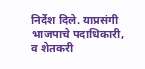निर्देश दिले. याप्रसंगी भाजपाचे पदाधिकारी, व शेतकरी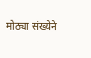मोठ्या संख्येने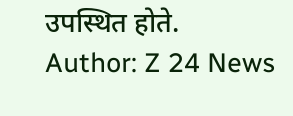उपस्थित होते.
Author: Z 24 News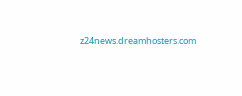z24news.dreamhosters.com